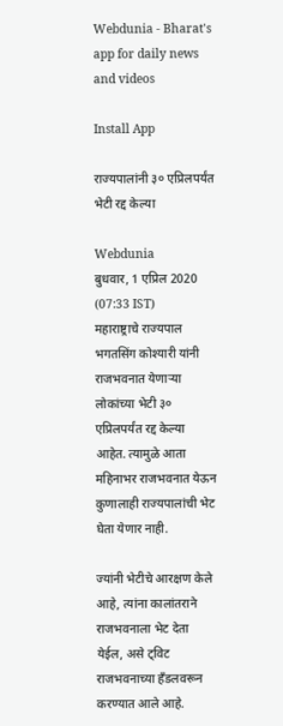Webdunia - Bharat's app for daily news and videos

Install App

राज्यपालांनी ३० एप्रिलपर्यंत भेटी रद्द केल्या

Webdunia
बुधवार, 1 एप्रिल 2020 (07:33 IST)
महाराष्ट्राचे राज्यपाल भगतसिंग कोश्यारी यांनी राजभवनात येणाऱ्या लोकांच्या भेटी ३० एप्रिलपर्यंत रद्द केल्या आहेत. त्यामुळे आता महिनाभर राजभवनात येऊन कुणालाही राज्यपालांची भेट घेता येणार नाही.

ज्यांनी भेटीचे आरक्षण केले आहे, त्यांना कालांतराने राजभवनाला भेट देता येईल, असे ट्विट राजभवनाच्या हँडलवरून करण्यात आले आहे.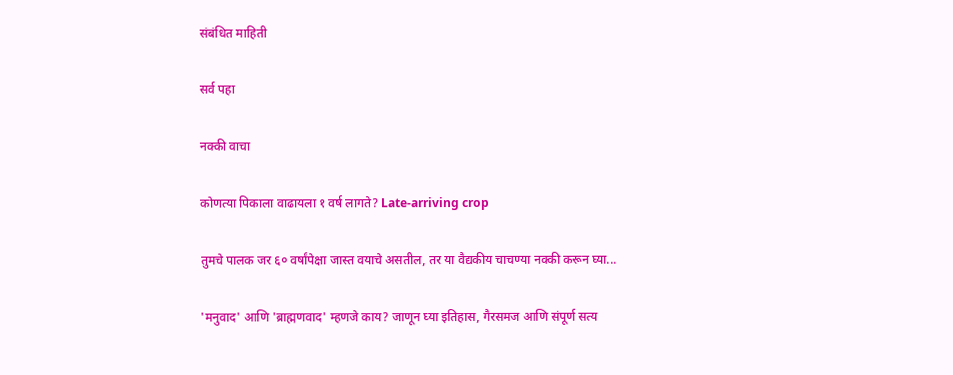संबंधित माहिती

सर्व पहा

नक्की वाचा

कोणत्या पिकाला वाढायला १ वर्ष लागते? Late-arriving crop

तुमचे पालक जर ६० वर्षांपेक्षा जास्त वयाचे असतील, तर या वैद्यकीय चाचण्या नक्की करून घ्या...

'मनुवाद' आणि 'ब्राह्मणवाद' म्हणजे काय? जाणून घ्या इतिहास, गैरसमज आणि संपूर्ण सत्य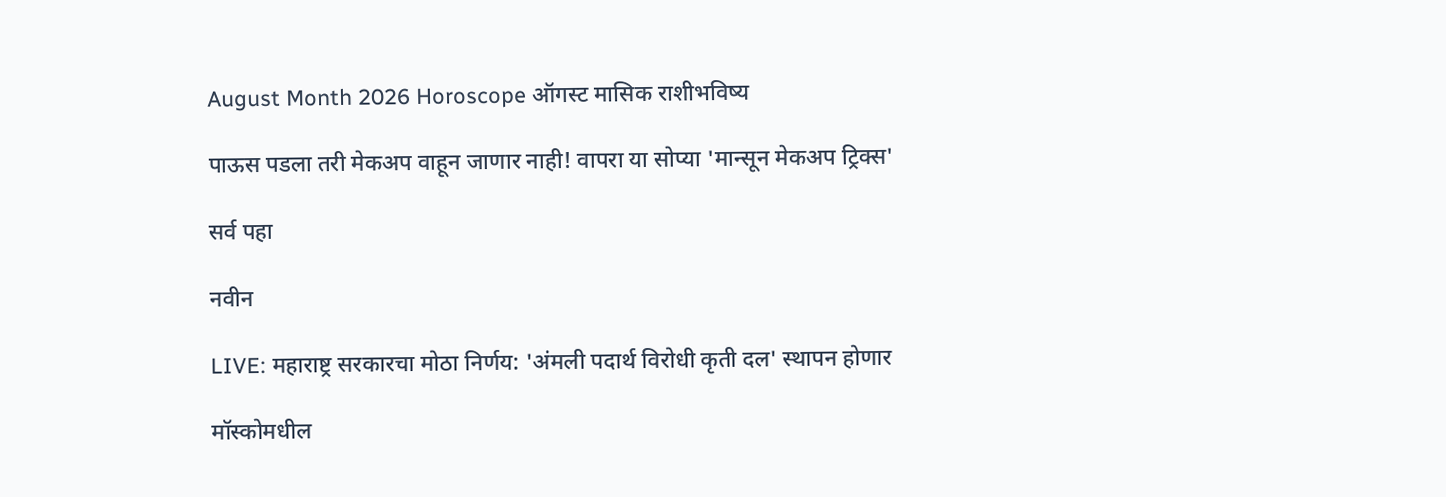August Month 2026 Horoscope ऑगस्ट मासिक राशीभविष्य

पाऊस पडला तरी मेकअप वाहून जाणार नाही! वापरा या सोप्या 'मान्सून मेकअप ट्रिक्स'

सर्व पहा

नवीन

LIVE: महाराष्ट्र सरकारचा मोठा निर्णय: 'अंमली पदार्थ विरोधी कृती दल' स्थापन होणार

मॉस्कोमधील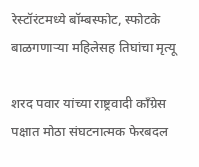रेस्टॉरंटमध्ये बॉम्बस्फोट, स्फोटके बाळगणाऱ्या महिलेसह तिघांचा मृत्यू

शरद पवार यांच्या राष्ट्रवादी काँग्रेस पक्षात मोठा संघटनात्मक फेरबदल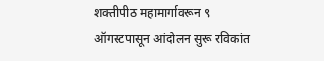शक्तीपीठ महामार्गावरून ९ ऑगस्टपासून आंदोलन सुरू रविकांत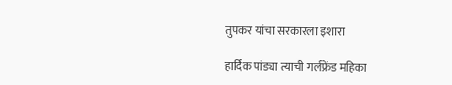तुपकर यांचा सरकारला इशारा

हार्दिक पांड्या त्याची गर्लफ्रेंड महिका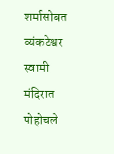शर्मासोबत व्यंकटेश्वर स्वामी मंदिरात पोहोचले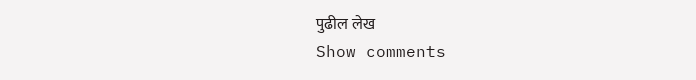पुढील लेख
Show comments